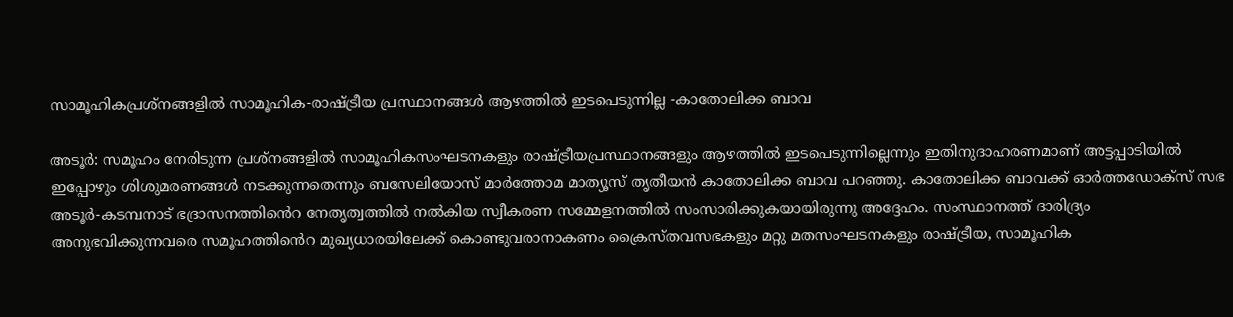സാമൂഹികപ്രശ്‌നങ്ങളില്‍ സാമൂഹിക-രാഷ്ട്രീയ പ്രസ്ഥാനങ്ങള്‍ ആഴത്തില്‍ ഇടപെടുന്നില്ല -കാതോലിക്ക ബാവ

അടൂര്‍: സമൂഹം നേരിടുന്ന പ്രശ്‌നങ്ങളില്‍ സാമൂഹികസംഘടനകളും രാഷ്ട്രീയപ്രസ്ഥാനങ്ങളും ആഴത്തിൽ ഇടപെടുന്നില്ലെന്നും ഇതിനുദാഹരണമാണ് അട്ടപ്പാടിയില്‍ ഇപ്പോഴും ശിശുമരണങ്ങള്‍ നടക്കുന്നതെന്നും ബസേലിയോസ് മാര്‍ത്തോമ മാത്യൂസ് തൃതീയന്‍ കാതോലിക്ക ബാവ പറഞ്ഞു. കാതോലിക്ക ബാവക്ക് ഓര്‍ത്തഡോക്‌സ് സഭ അടൂര്‍-കടമ്പനാട് ഭദ്രാസനത്തി‍ൻെറ നേതൃത്വത്തില്‍ നല്‍കിയ സ്വീകരണ സമ്മേളനത്തില്‍ സംസാരിക്കുകയായിരുന്നു അദ്ദേഹം. സംസ്ഥാനത്ത് ദാരിദ്ര്യം അനുഭവിക്കുന്നവരെ സമൂഹത്തി‍ൻെറ മുഖ്യധാരയിലേക്ക് കൊണ്ടുവരാനാകണം ക്രൈസ്തവസഭകളും മറ്റു മതസംഘടനകളും രാഷ്ട്രീയ, സാമൂഹിക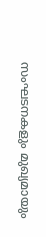സംഘടനകളും മുഖ്യമായും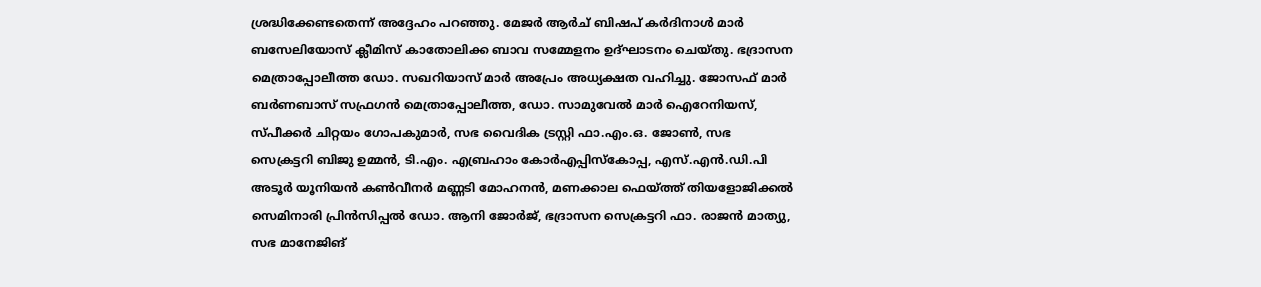ശ്രദ്ധിക്കേണ്ടതെന്ന് അദ്ദേഹം പറഞ്ഞു. മേജര്‍ ആര്‍ച് ബിഷപ് കര്‍ദിനാള്‍ മാര്‍ ബസേലിയോസ് ക്ലീമിസ് കാതോലിക്ക ബാവ സമ്മേളനം ഉദ്ഘാടനം ചെയ്തു. ഭദ്രാസന മെത്രാപ്പോലീത്ത ഡോ. സഖറിയാസ് മാര്‍ അപ്രേം അധ്യക്ഷത വഹിച്ചു. ജോസഫ് മാര്‍ ബര്‍ണബാസ് സഫ്രഗന്‍ മെത്രാപ്പോലീത്ത, ഡോ. സാമുവേല്‍ മാര്‍ ഐറേനിയസ്, സ്പീക്കര്‍ ചിറ്റയം ഗോപകുമാര്‍, സഭ വൈദിക ട്രസ്റ്റി ഫാ.എം.ഒ. ജോണ്‍, സഭ സെക്രട്ടറി ബിജു ഉമ്മന്‍, ടി.എം. എബ്രഹാം കോർഎപ്പിസ്‌കോപ്പ, എസ്.എൻ.ഡി.പി അടൂര്‍ യൂനിയന്‍ കണ്‍വീനര്‍ മണ്ണടി മോഹനന്‍, മണക്കാല ഫെയ്ത്ത് തിയളോജിക്കല്‍ സെമിനാരി പ്രിന്‍സിപ്പല്‍ ഡോ. ആനി ജോര്‍ജ്, ഭദ്രാസന സെക്രട്ടറി ഫാ. രാജന്‍ മാത്യു, സഭ മാനേജിങ്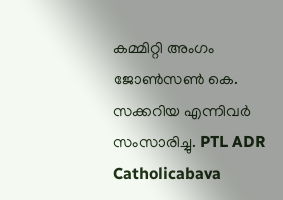കമ്മിറ്റി അംഗം ജോണ്‍സണ്‍ കെ. സക്കറിയ എന്നിവര്‍ സംസാരിച്ചു. PTL ADR Catholicabava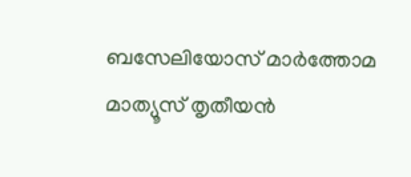ബസേലിയോസ് മാർത്തോമ മാത്യൂസ് തൃതീയൻ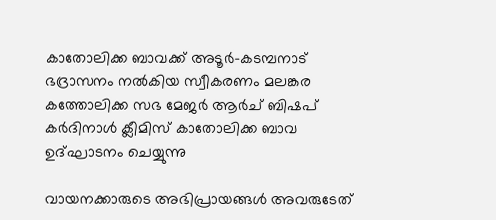കാതോലിക്ക ബാവക്ക് അടൂർ-കടമ്പനാട് ഭദ്രാസനം നൽകിയ സ്വീകരണം മലങ്കര കത്തോലിക്ക സഭ മേജർ ആർച് ബിഷപ് കർദിനാൾ ക്ലീമിസ് കാതോലിക്ക ബാവ ഉദ്ഘാടനം ചെയ്യുന്നു

വായനക്കാരുടെ അഭിപ്രായങ്ങള്‍ അവരുടേത്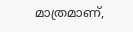മാത്രമാണ്,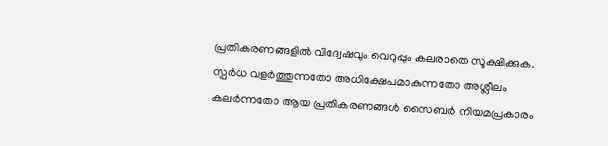പ്രതികരണങ്ങളിൽ വിദ്വേഷവും വെറുപ്പും കലരാതെ സൂക്ഷിക്കുക. സ്പർധ വളർത്തുന്നതോ അധിക്ഷേപമാകുന്നതോ അശ്ലീലം കലർന്നതോ ആയ പ്രതികരണങ്ങൾ സൈബർ നിയമപ്രകാരം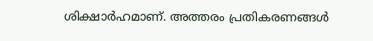ശിക്ഷാർഹമാണ്. അത്തരം പ്രതികരണങ്ങൾ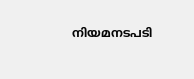നിയമനടപടി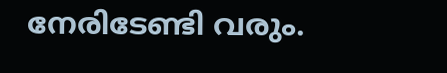നേരിടേണ്ടി വരും.